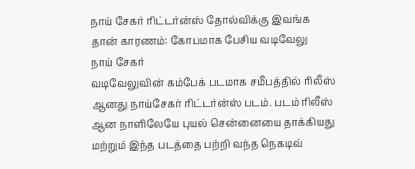நாய் சேகர் ரிட்டர்ன்ஸ் தோல்விக்கு இவங்க தான் காரணம்: கோபமாக பேசிய வடிவேலு
நாய் சேகர்
வடிவேலுவின் கம்பேக் படமாக சமீபத்தில் ரிலீஸ் ஆனது நாய்சேகர் ரிட்டர்ன்ஸ் படம். படம் ரிலீஸ் ஆன நாளிலேயே புயல் சென்னையை தாக்கியது மற்றும் இந்த படத்தை பற்றி வந்த நெகடிவ்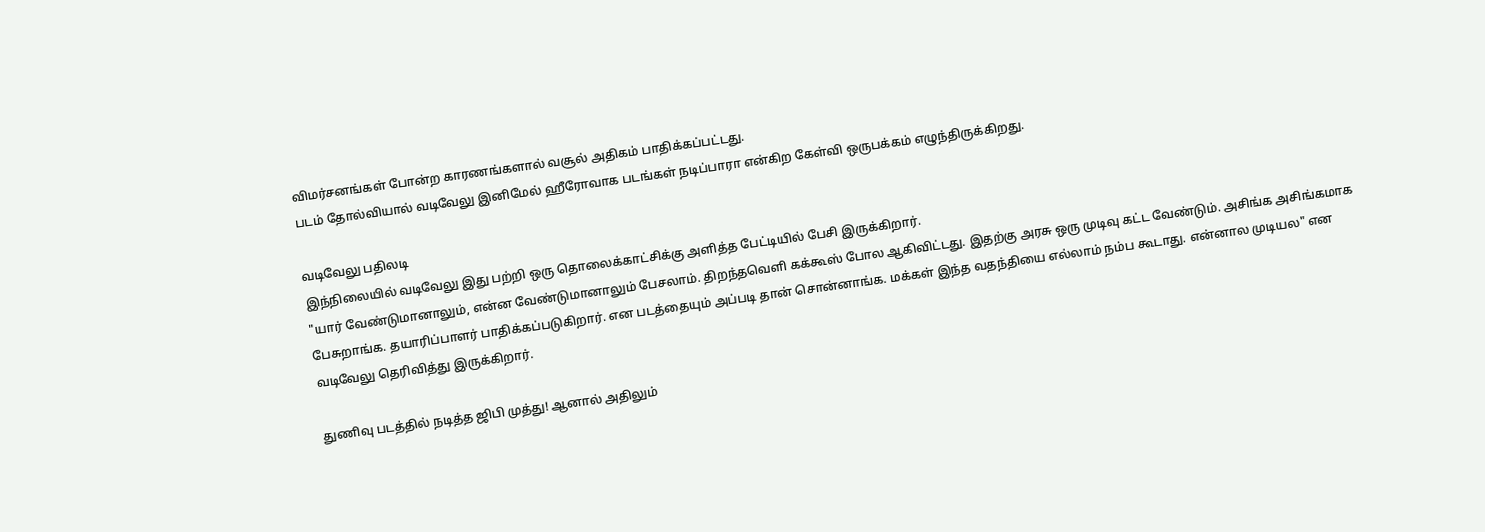விமர்சனங்கள் போன்ற காரணங்களால் வசூல் அதிகம் பாதிக்கப்பட்டது.
படம் தோல்வியால் வடிவேலு இனிமேல் ஹீரோவாக படங்கள் நடிப்பாரா என்கிற கேள்வி ஒருபக்கம் எழுந்திருக்கிறது.

வடிவேலு பதிலடி
இந்நிலையில் வடிவேலு இது பற்றி ஒரு தொலைக்காட்சிக்கு அளித்த பேட்டியில் பேசி இருக்கிறார்.
"யார் வேண்டுமானாலும், என்ன வேண்டுமானாலும் பேசலாம். திறந்தவெளி கக்கூஸ் போல ஆகிவிட்டது. இதற்கு அரசு ஒரு முடிவு கட்ட வேண்டும். அசிங்க அசிங்கமாக பேசுறாங்க. தயாரிப்பாளர் பாதிக்கப்படுகிறார். என படத்தையும் அப்படி தான் சொன்னாங்க. மக்கள் இந்த வதந்தியை எல்லாம் நம்ப கூடாது. என்னால முடியல" என வடிவேலு தெரிவித்து இருக்கிறார்.

துணிவு படத்தில் நடித்த ஜிபி முத்து! ஆனால் அதிலும்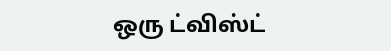ஒரு ட்விஸ்ட்